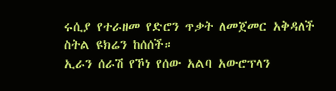ሩሲያ የተራዘመ የድሮን ጥቃት ለመጀመር አቅዳለች ስትል ዩክሬን ከሰሰች።
ኢራን ሰራሽ የኾነ የሰው አልባ አውሮፕላን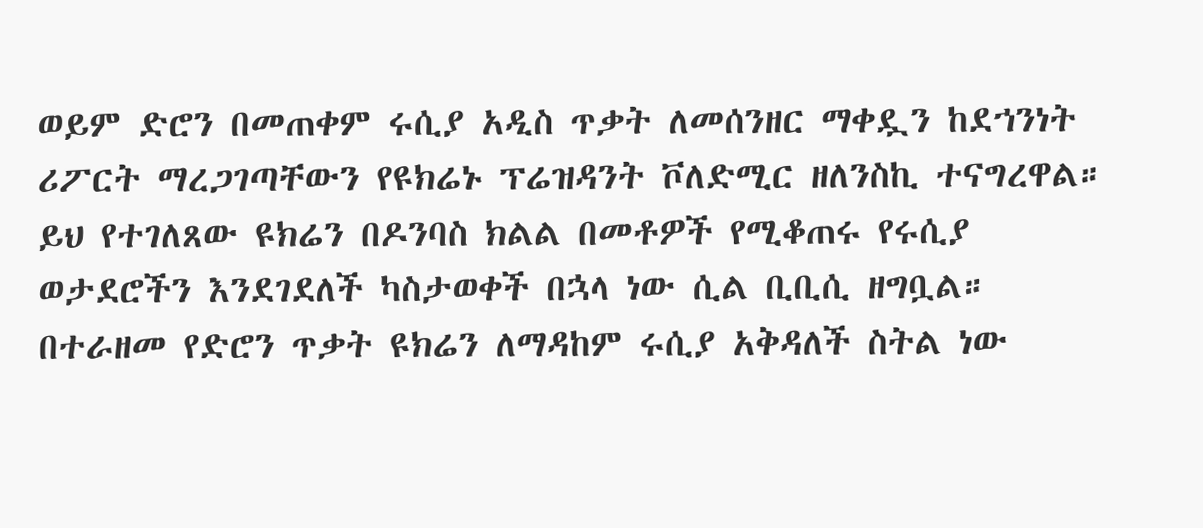ወይም ድሮን በመጠቀም ሩሲያ አዲስ ጥቃት ለመሰንዘር ማቀዷን ከደኀንነት ሪፖርት ማረጋገጣቸውን የዩክሬኑ ፕሬዝዳንት ቮለድሚር ዘለንስኪ ተናግረዋል።
ይህ የተገለጸው ዩክሬን በዶንባስ ክልል በመቶዎች የሚቆጠሩ የሩሲያ ወታደሮችን እንደገደለች ካስታወቀች በኋላ ነው ሲል ቢቢሲ ዘግቧል።
በተራዘመ የድሮን ጥቃት ዩክሬን ለማዳከም ሩሲያ አቅዳለች ስትል ነው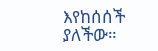እየከሰሰች ያለችው።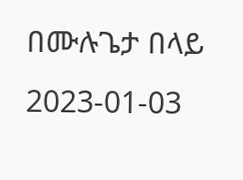በሙሉጌታ በላይ
2023-01-03